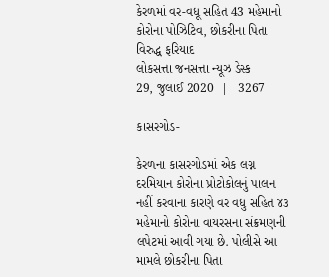કેરળમાં વર-વધૂ સહિત 43 મહેમાનો કોરોના પોઝિટિવ, છોકરીના પિતા વિરુદ્ધ ફરિયાદ
લોકસત્તા જનસત્તા ન્યૂઝ ડેસ્ક
29, જુલાઈ 2020  |   3267

કાસરગોડ-

કેરળના કાસરગોડમાં એક લગ્ન દરમિયાન કોરોના પ્રોટોકોલનું પાલન નહીં કરવાના કારણે વર વધુ સહિત ૪૩ મહેમાનો કોરોના વાયરસના સંક્રમણની લપેટમાં આવી ગયા છે. પોલીસે આ મામલે છોકરીના પિતા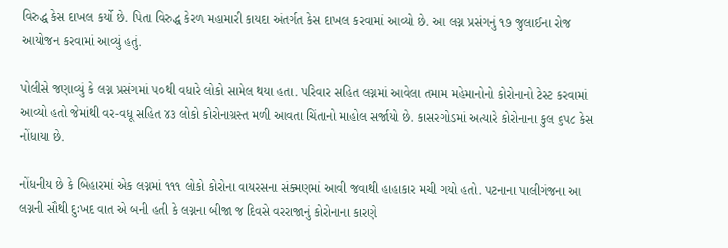વિરુદ્ધ કેસ દાખલ કર્યો છે. પિતા વિરુદ્ધ કેરળ મહામારી કાયદા અંતર્ગત કેસ દાખલ કરવામાં આવ્યો છે. આ લગ્ન પ્રસંગનું ૧૭ જુલાઈના રોજ આયોજન કરવામાં આવ્યું હતું.

પોલીસે જણાવ્યું કે લગ્ન પ્રસંગમાં ૫૦થી વધારે લોકો સામેલ થયા હતા. પરિવાર સહિત લગ્નમાં આવેલા તમામ મહેમાનોનો કોરોનાનો ટેસ્ટ કરવામાં આવ્યો હતો જેમાંથી વર-વધૂ સહિત ૪૩ લોકો કોરોનાગ્રસ્ત મળી આવતા ચિંતાનો માહોલ સર્જાયો છે. કાસરગોડમાં અત્યારે કોરોનાના કુલ ૬૫૮ કેસ નોંધાયા છે.

નોંધનીય છે કે બિહારમાં એક લગ્નમાં ૧૧૧ લોકો કોરોના વાયરસના સંક્મણમાં આવી જવાથી હાહાકાર મચી ગયો હતો. પટનાના પાલીગંજના આ લગ્નની સૌથી દુઃખદ વાત એ બની હતી કે લગ્નના બીજા જ દિવસે વરરાજાનું કોરોનાના કારણે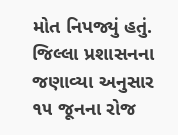મોત નિપજ્યું હતું. જિલ્લા પ્રશાસનના જણાવ્યા અનુસાર ૧૫ જૂનના રોજ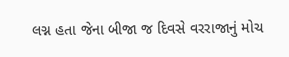લગ્ન હતા જેના બીજા જ દિવસે વરરાજાનું મોચ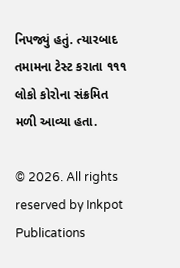નિપજ્યું હતું. ત્યારબાદ તમામના ટેસ્ટ કરાતા ૧૧૧ લોકો કોરોના સંક્રમિત મળી આવ્યા હતા.

© 2026. All rights reserved by Inkpot Publications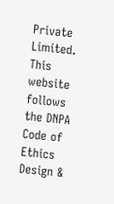Private Limited.
This website follows the DNPA Code of Ethics
Design &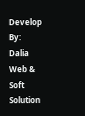Develop By:
Dalia Web & Soft Solution